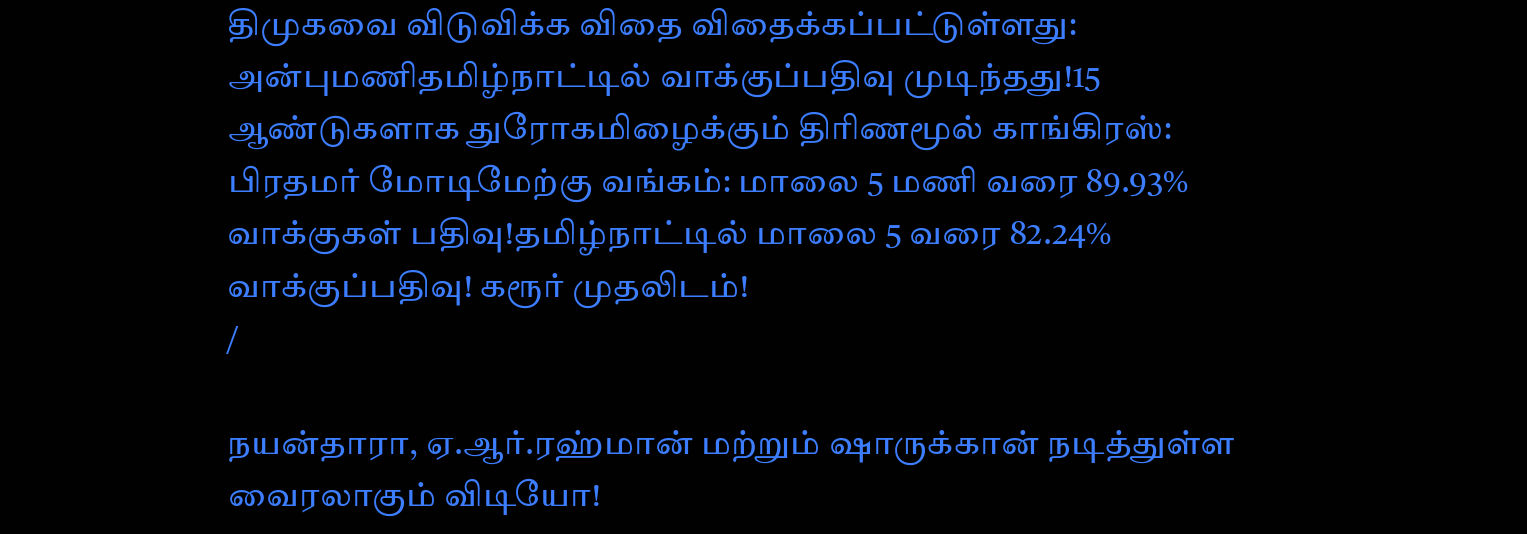திமுகவை விடுவிக்க விதை விதைக்கப்பட்டுள்ளது: அன்புமணிதமிழ்நாட்டில் வாக்குப்பதிவு முடிந்தது!15 ஆண்டுகளாக துரோகமிழைக்கும் திரிணமூல் காங்கிரஸ்: பிரதமர் மோடிமேற்கு வங்கம்: மாலை 5 மணி வரை 89.93% வாக்குகள் பதிவு!தமிழ்நாட்டில் மாலை 5 வரை 82.24% வாக்குப்பதிவு! கரூர் முதலிடம்!
/

நயன்தாரா, ஏ.ஆர்.ரஹ்மான் மற்றும் ஷாருக்கான் நடித்துள்ள வைரலாகும் விடியோ!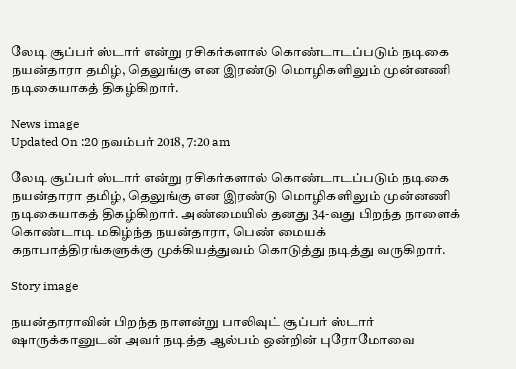லேடி சூப்பர் ஸ்டார் என்று ரசிகர்களால் கொண்டாடப்படும் நடிகை நயன்தாரா தமிழ், தெலுங்கு என இரண்டு மொழிகளிலும் முன்னணி நடிகையாகத் திகழ்கிறார்.

News image
Updated On :20 நவம்பர் 2018, 7:20 am

லேடி சூப்பர் ஸ்டார் என்று ரசிகர்களால் கொண்டாடப்படும் நடிகை நயன்தாரா தமிழ், தெலுங்கு என இரண்டு மொழிகளிலும் முன்னணி நடிகையாகத் திகழ்கிறார். அண்மையில் தனது 34-வது பிறந்த நாளைக் கொண்டாடி மகிழ்ந்த நயன்தாரா, பெண் மையக் கநாபாத்திரங்களுக்கு முக்கியத்துவம் கொடுத்து நடித்து வருகிறார்.

Story image

நயன்தாராவின் பிறந்த நாளன்று பாலிவுட் சூப்பர் ஸ்டார் ஷாருக்கானுடன் அவர் நடித்த ஆல்பம் ஒன்றின் புரோமோவை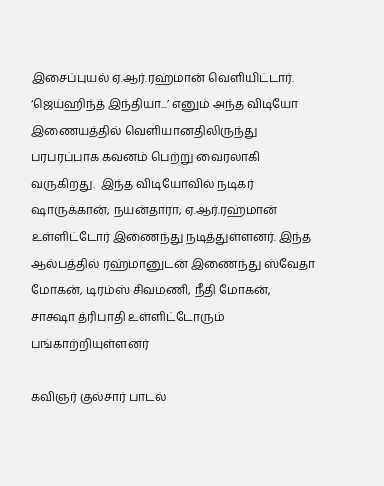இசைப்புயல் ஏ.ஆர்.ரஹ்மான் வெளியிட்டார். ‘ஜெய்ஹிந்த் இந்தியா...’ எனும் அந்த விடியோ இணையத்தில் வெளியானதிலிருந்து  பரபரப்பாக கவனம் பெற்று வைரலாகி வருகிறது.  இந்த விடியோவில் நடிகர் ஷாருக்கான், நயன்தாரா, ஏ.ஆர்.ரஹ்மான் உள்ளிட்டோர் இணைந்து நடித்துள்ளனர். இந்த ஆல்பத்தில் ரஹ்மானுடன் இணைந்து ஸ்வேதா மோகன், டிரம்ஸ் சிவமணி, நீதி மோகன், சாக்ஷா த்ரிபாதி உள்ளிட்டோரும் பங்காற்றியுள்ளனர்

கவிஞர் குல்சார் பாடல்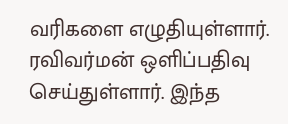வரிகளை எழுதியுள்ளார். ரவிவர்மன் ஒளிப்பதிவு செய்துள்ளார். இந்த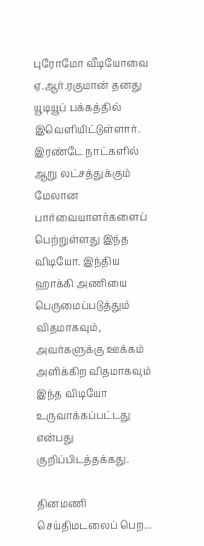புரோமோ வீடியோவை ஏ.ஆர்.ரகுமான் தனது யூடியூப் பக்கத்தில் இவெளியிட்டுள்ளார். இரண்டே நாட்களில் ஆறு லட்சத்துக்கும் மேலான பார்வையாளர்களைப் பெற்றுள்ளது இந்த விடியோ. இந்திய ஹாக்கி அணியை பெருமைப்படுத்தும் விதமாகவும், அவர்களுக்கு ஊக்கம் அளிக்கிற விதமாகவும் இந்த விடியோ உருவாக்கப்பட்டது என்பது குறிப்பிடத்தக்கது.

தினமணி செய்திமடலைப் பெற...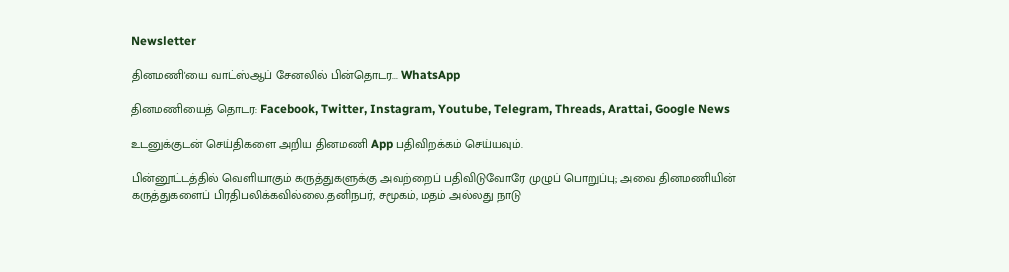Newsletter

தினமணி'யை வாட்ஸ்ஆப் சேனலில் பின்தொடர... WhatsApp

தினமணியைத் தொடர: Facebook, Twitter, Instagram, Youtube, Telegram, Threads, Arattai, Google News

உடனுக்குடன் செய்திகளை அறிய தினமணி App பதிவிறக்கம் செய்யவும்.

பின்னூட்டத்தில் வெளியாகும் கருத்துகளுக்கு அவற்றைப் பதிவிடுவோரே முழுப் பொறுப்பு; அவை தினமணியின் கருத்துகளைப் பிரதிபலிக்கவில்லை.தனிநபர், சமூகம், மதம் அல்லது நாடு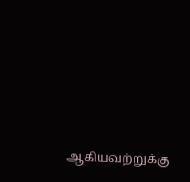ஆகியவற்றுக்கு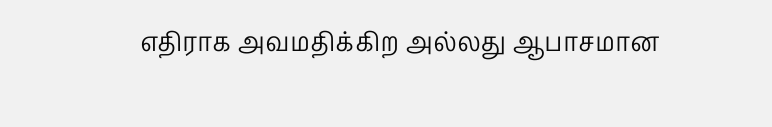எதிராக அவமதிக்கிற அல்லது ஆபாசமான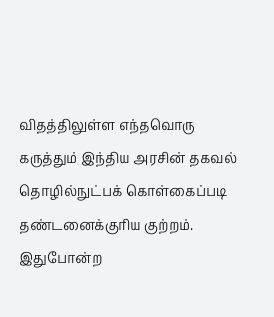விதத்திலுள்ள எந்தவொரு கருத்தும் இந்திய அரசின் தகவல் தொழில்நுட்பக் கொள்கைப்படி தண்டனைக்குரிய குற்றம். இதுபோன்ற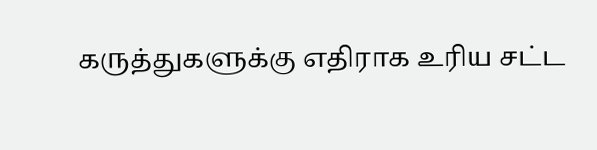கருத்துகளுக்கு எதிராக உரிய சட்ட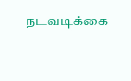நடவடிக்கை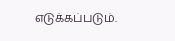எடுக்கப்படும்.